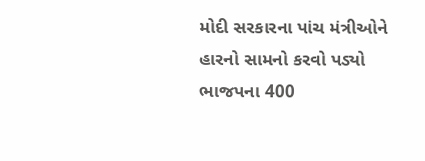મોદી સરકારના પાંચ મંત્રીઓને હારનો સામનો કરવો પડ્યો ભાજપના 400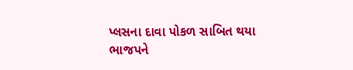પ્લસના દાવા પોકળ સાબિત થયા
ભાજપને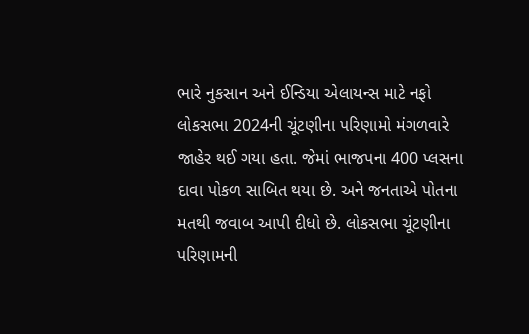ભારે નુકસાન અને ઈન્ડિયા એલાયન્સ માટે નફો
લોકસભા 2024ની ચૂંટણીના પરિણામો મંગળવારે જાહેર થઈ ગયા હતા. જેમાં ભાજપના 400 પ્લસના દાવા પોકળ સાબિત થયા છે. અને જનતાએ પોતના મતથી જવાબ આપી દીધો છે. લોકસભા ચૂંટણીના પરિણામની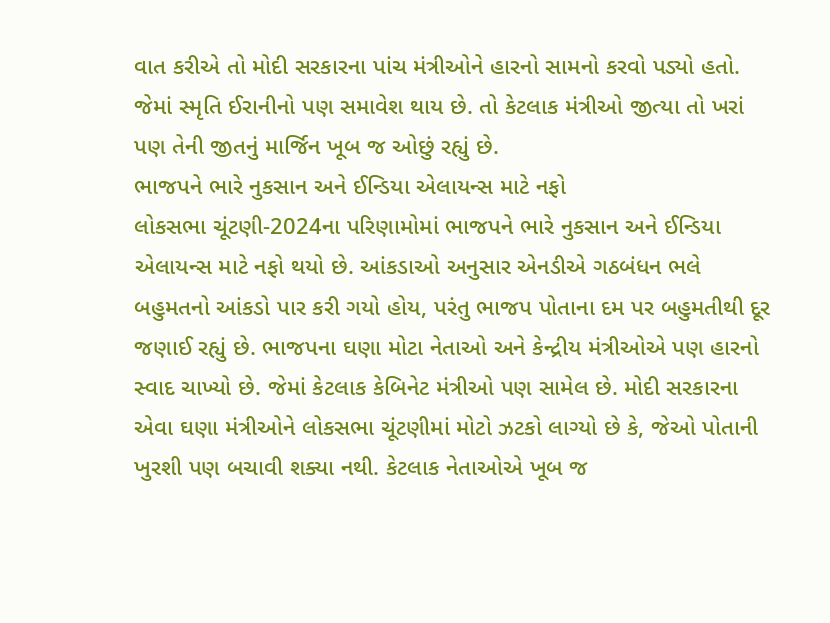વાત કરીએ તો મોદી સરકારના પાંચ મંત્રીઓને હારનો સામનો કરવો પડ્યો હતો. જેમાં સ્મૃતિ ઈરાનીનો પણ સમાવેશ થાય છે. તો કેટલાક મંત્રીઓ જીત્યા તો ખરાં પણ તેની જીતનું માર્જિન ખૂબ જ ઓછું રહ્યું છે.
ભાજપને ભારે નુકસાન અને ઈન્ડિયા એલાયન્સ માટે નફો
લોકસભા ચૂંટણી-2024ના પરિણામોમાં ભાજપને ભારે નુકસાન અને ઈન્ડિયા એલાયન્સ માટે નફો થયો છે. આંકડાઓ અનુસાર એનડીએ ગઠબંધન ભલે બહુમતનો આંકડો પાર કરી ગયો હોય, પરંતુ ભાજપ પોતાના દમ પર બહુમતીથી દૂર જણાઈ રહ્યું છે. ભાજપના ઘણા મોટા નેતાઓ અને કેન્દ્રીય મંત્રીઓએ પણ હારનો સ્વાદ ચાખ્યો છે. જેમાં કેટલાક કેબિનેટ મંત્રીઓ પણ સામેલ છે. મોદી સરકારના એવા ઘણા મંત્રીઓને લોકસભા ચૂંટણીમાં મોટો ઝટકો લાગ્યો છે કે, જેઓ પોતાની ખુરશી પણ બચાવી શક્યા નથી. કેટલાક નેતાઓએ ખૂબ જ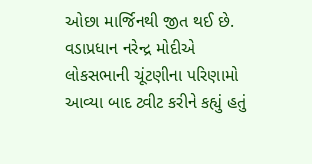ઓછા માર્જિનથી જીત થઈ છે.
વડાપ્રધાન નરેન્દ્ર મોદીએ લોકસભાની ચૂંટણીના પરિણામો આવ્યા બાદ ટ્વીટ કરીને કહ્યું હતું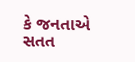કે જનતાએ સતત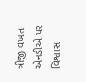ત્રીજી વખત એનડીએ પર વિશ્વાસ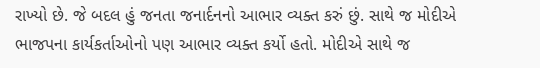રાખ્યો છે. જે બદલ હું જનતા જનાર્દનનો આભાર વ્યક્ત કરું છું. સાથે જ મોદીએ ભાજપના કાર્યકર્તાઓનો પણ આભાર વ્યક્ત કર્યો હતો. મોદીએ સાથે જ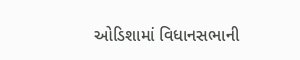ઓડિશામાં વિધાનસભાની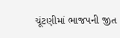ચૂંટણીમાં ભાજપની જીત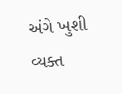અંગે ખુશી વ્યક્ત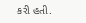કરી હતી.